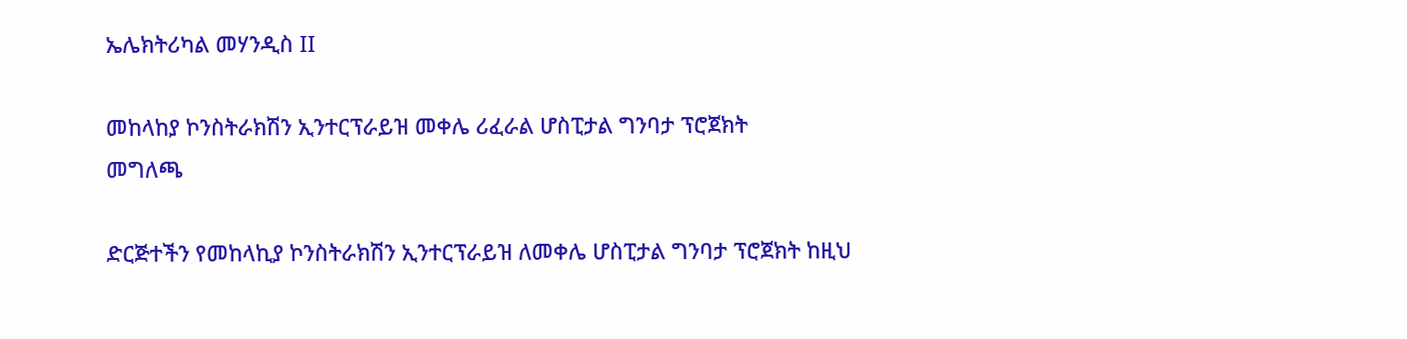ኤሌክትሪካል መሃንዲስ II

መከላከያ ኮንስትራክሽን ኢንተርፕራይዝ መቀሌ ሪፈራል ሆስፒታል ግንባታ ፕሮጀክት
መግለጫ

ድርጅተችን የመከላኪያ ኮንስትራክሽን ኢንተርፕራይዝ ለመቀሌ ሆስፒታል ግንባታ ፕሮጀክት ከዚህ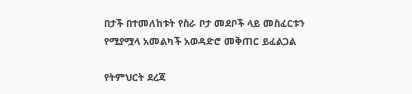በታች በተመለከቱት የስራ ቦታ መደቦች ላይ መስፈርቱን የሚያሟላ አመልካች አወዳድሮ መቅጠር ይፈልጋል

የትምህርት ደረጃ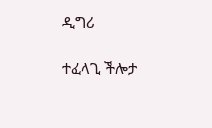ዲግሪ

ተፈላጊ ችሎታ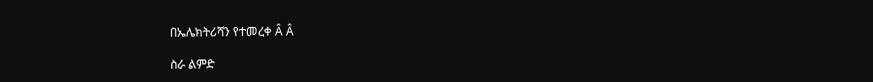በኤሌክትሪሻን የተመረቀ Â Â

ስራ ልምድ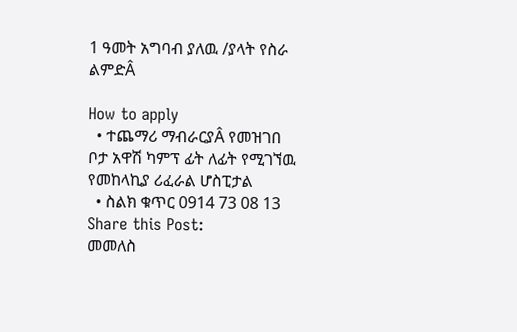1 ዓመት አግባብ ያለዉ /ያላት የስራ ልምድÂ

How to apply
  • ተጨማሪ ማብራርያÂ የመዝገበ ቦታ አዋሽ ካምፕ ፊት ለፊት የሚገኘዉ የመከላኪያ ሪፈራል ሆስፒታል
  • ስልክ ቁጥር 0914 73 08 13
Share this Post:
መመለስ